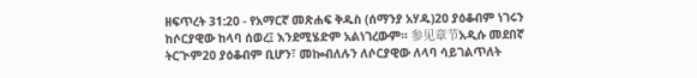ዘፍጥረት 31:20 - የአማርኛ መጽሐፍ ቅዱስ (ሰማንያ አሃዱ)20 ያዕቆብም ነገሩን ከሶርያዊው ከላባ ሰወረ፤ እንደሚሄድም አልነገረውም። 参见章节አዲሱ መደበኛ ትርጒም20 ያዕቆብም ቢሆን፣ መኰብለሉን ለሶርያዊው ለላባ ሳይገልጥለት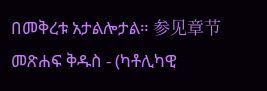በመቅረቱ አታልሎታል። 参见章节መጽሐፍ ቅዱስ - (ካቶሊካዊ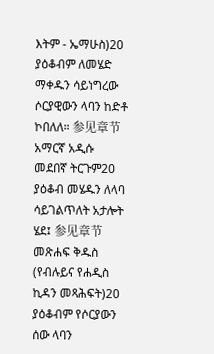እትም - ኤማሁስ)20 ያዕቆብም ለመሄድ ማቀዱን ሳይነግረው ሶርያዊውን ላባን ከድቶ ኮበለለ። 参见章节አማርኛ አዲሱ መደበኛ ትርጉም20 ያዕቆብ መሄዱን ለላባ ሳይገልጥለት አታሎት ሄደ፤ 参见章节መጽሐፍ ቅዱስ (የብሉይና የሐዲስ ኪዳን መጻሕፍት)20 ያዕቆብም የሶርያውን ሰው ላባን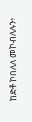ከድቶ ኮበለለ መኮብለሉን፥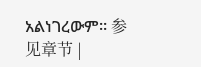አልነገረውም። 参见章节 |